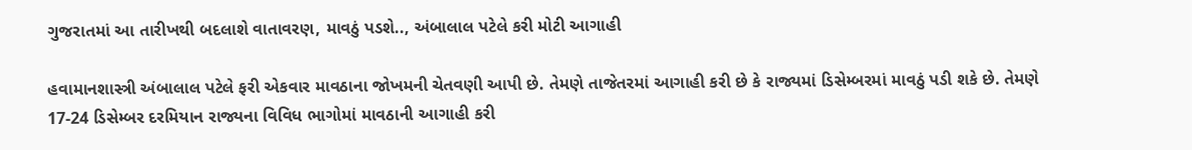ગુજરાતમાં આ તારીખથી બદલાશે વાતાવરણ, માવઠું પડશે.., અંબાલાલ પટેલે કરી મોટી આગાહી

હવામાનશાસ્ત્રી અંબાલાલ પટેલે ફરી એકવાર માવઠાના જોખમની ચેતવણી આપી છે. તેમણે તાજેતરમાં આગાહી કરી છે કે રાજ્યમાં ડિસેમ્બરમાં માવઠું પડી શકે છે. તેમણે 17-24 ડિસેમ્બર દરમિયાન રાજ્યના વિવિધ ભાગોમાં માવઠાની આગાહી કરી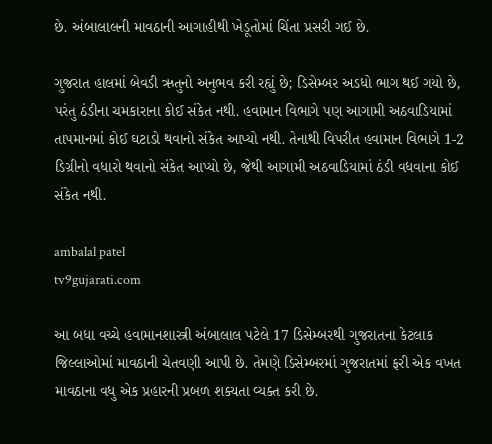છે. અંબાલાલની માવઠાની આગાહીથી ખેડૂતોમાં ચિંતા પ્રસરી ગઈ છે.

ગુજરાત હાલમાં બેવડી ઋતુનો અનુભવ કરી રહ્યું છે; ડિસેમ્બર અડધો ભાગ થઈ ગયો છે, પરંતુ ઠંડીના ચમકારાના કોઈ સંકેત નથી. હવામાન વિભાગે પણ આગામી અઠવાડિયામાં તાપમાનમાં કોઈ ઘટાડો થવાનો સંકેત આપ્યો નથી. તેનાથી વિપરીત હવામાન વિભાગે 1-2 ડિગ્રીનો વધારો થવાનો સંકેત આપ્યો છે, જેથી આગામી અઠવાડિયામાં ઠંડી વધવાના કોઈ સંકેત નથી.

ambalal patel
tv9gujarati.com

આ બધા વચ્ચે હવામાનશાસ્ત્રી અંબાલાલ પટેલે 17 ડિસેમ્બરથી ગુજરાતના કેટલાક જિલ્લાઓમાં માવઠાની ચેતવણી આપી છે. તેમણે ડિસેમ્બરમાં ગુજરાતમાં ફરી એક વખત માવઠાના વધુ એક પ્રહારની પ્રબળ શક્યતા વ્યક્ત કરી છે.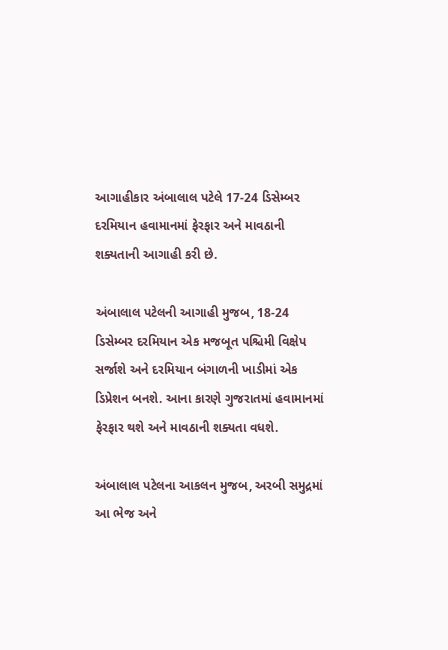આગાહીકાર અંબાલાલ પટેલે 17-24 ડિસેમ્બર દરમિયાન હવામાનમાં ફેરફાર અને માવઠાની શક્યતાની આગાહી કરી છે.

અંબાલાલ પટેલની આગાહી મુજબ, 18-24 ડિસેમ્બર દરમિયાન એક મજબૂત પશ્ચિમી વિક્ષેપ સર્જાશે અને દરમિયાન બંગાળની ખાડીમાં એક ડિપ્રેશન બનશે. આના કારણે ગુજરાતમાં હવામાનમાં ફેરફાર થશે અને માવઠાની શક્યતા વધશે.

અંબાલાલ પટેલના આકલન મુજબ, અરબી સમુદ્રમાં આ ભેજ અને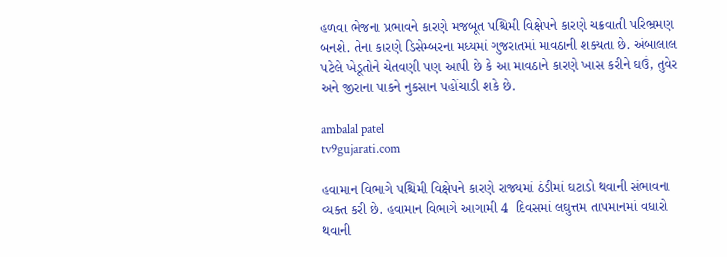હળવા ભેજના પ્રભાવને કારણે મજબૂત પશ્ચિમી વિક્ષેપને કારણે ચક્રવાતી પરિભ્રમણ બનશે. તેના કારણે ડિસેમ્બરના મધ્યમાં ગુજરાતમાં માવઠાની શક્યતા છે. અંબાલાલ પટેલે ખેડૂતોને ચેતવણી પણ આપી છે કે આ માવઠાને કારણે ખાસ કરીને ઘઉં, તુવેર અને જીરાના પાકને નુકસાન પહોંચાડી શકે છે.

ambalal patel
tv9gujarati.com

હવામાન વિભાગે પશ્ચિમી વિક્ષેપને કારણે રાજ્યમાં ઠંડીમાં ઘટાડો થવાની સંભાવના વ્યક્ત કરી છે. હવામાન વિભાગે આગામી 4  દિવસમાં લઘુત્તમ તાપમાનમાં વધારો થવાની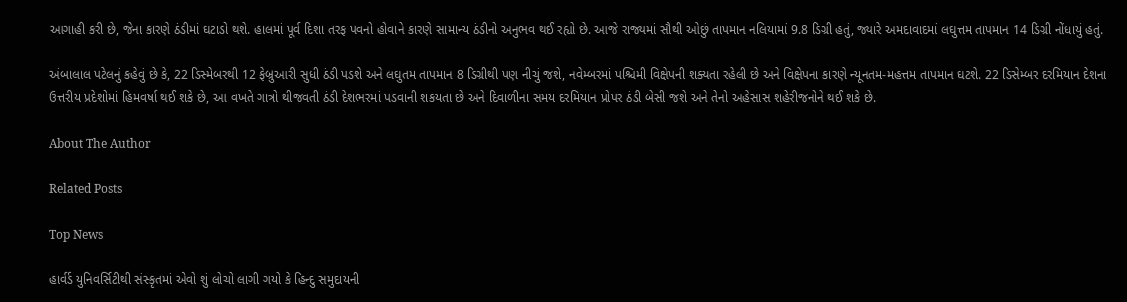આગાહી કરી છે, જેના કારણે ઠંડીમાં ઘટાડો થશે. હાલમાં પૂર્વ દિશા તરફ પવનો હોવાને કારણે સામાન્ય ઠંડીનો અનુભવ થઈ રહ્યો છે. આજે રાજ્યમાં સૌથી ઓછું તાપમાન નલિયામાં 9.8 ડિગ્રી હતું, જ્યારે અમદાવાદમાં લઘુત્તમ તાપમાન 14 ડિગ્રી નોંધાયું હતું.

અંબાલાલ પટેલનું કહેવું છે કે, 22 ડિસ્મેબરથી 12 ફેબ્રુઆરી સુધી ઠંડી પડશે અને લઘુતમ તાપમાન 8 ડિગ્રીથી પણ નીચું જશે, નવેમ્બરમાં પશ્ચિમી વિક્ષેપની શક્યતા રહેલી છે અને વિક્ષેપના કારણે ન્યૂનતમ-મહત્તમ તાપમાન ઘટશે. 22 ડિસેમ્બર દરમિયાન દેશના ઉત્તરીય પ્રદેશોમાં હિમવર્ષા થઈ શકે છે, આ વખતે ગાત્રો થીજવતી ઠંડી દેશભરમાં પડવાની શકયતા છે અને દિવાળીના સમય દરમિયાન પ્રોપર ઠંડી બેસી જશે અને તેનો અહેસાસ શહેરીજનોને થઈ શકે છે.

About The Author

Related Posts

Top News

હાર્વર્ડ યુનિવર્સિટીથી સંસ્કૃતમાં એવો શું લોચો લાગી ગયો કે હિન્દુ સમુદાયની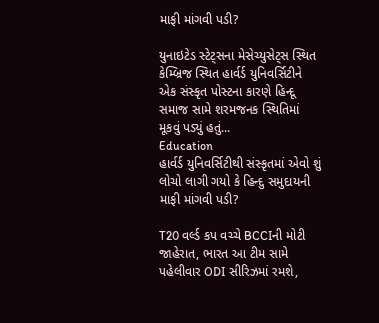માફી માંગવી પડી?

યુનાઇટેડ સ્ટેટ્સના મેસેચ્યુસેટ્સ સ્થિત કેમ્બ્રિજ સ્થિત હાર્વર્ડ યુનિવર્સિટીને એક સંસ્કૃત પોસ્ટના કારણે હિન્દૂ સમાજ સામે શરમજનક સ્થિતિમાં મૂકવું પડ્યું હતું...
Education
હાર્વર્ડ યુનિવર્સિટીથી સંસ્કૃતમાં એવો શું લોચો લાગી ગયો કે હિન્દુ સમુદાયની માફી માંગવી પડી?

T20 વર્લ્ડ કપ વચ્ચે BCCIની મોટી જાહેરાત, ભારત આ ટીમ સામે પહેલીવાર ODI સીરિઝમાં રમશે,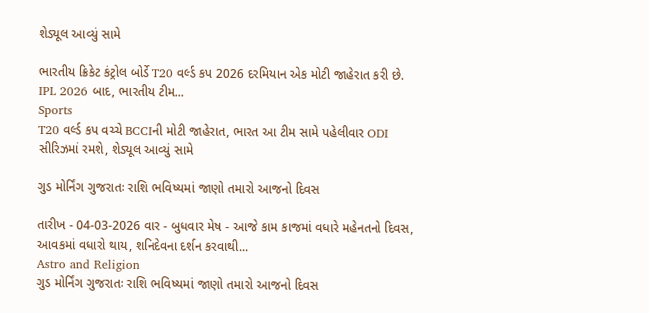શેડ્યૂલ આવ્યું સામે

ભારતીય ક્રિકેટ કંટ્રોલ બોર્ડે T20 વર્લ્ડ કપ 2026 દરમિયાન એક મોટી જાહેરાત કરી છે. IPL 2026 બાદ, ભારતીય ટીમ...
Sports
T20 વર્લ્ડ કપ વચ્ચે BCCIની મોટી જાહેરાત, ભારત આ ટીમ સામે પહેલીવાર ODI સીરિઝમાં રમશે, શેડ્યૂલ આવ્યું સામે

ગુડ મોર્નિંગ ગુજરાતઃ રાશિ ભવિષ્યમાં જાણો તમારો આજનો દિવસ

તારીખ - 04-03-2026 વાર - બુધવાર મેષ - આજે કામ કાજમાં વધારે મહેનતનો દિવસ, આવકમાં વધારો થાય, શનિદેવના દર્શન કરવાથી...
Astro and Religion
ગુડ મોર્નિંગ ગુજરાતઃ રાશિ ભવિષ્યમાં જાણો તમારો આજનો દિવસ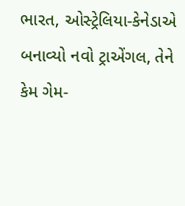ભારત, ઓસ્ટ્રેલિયા-કેનેડાએ બનાવ્યો નવો ટ્રાએંગલ, તેને કેમ ગેમ-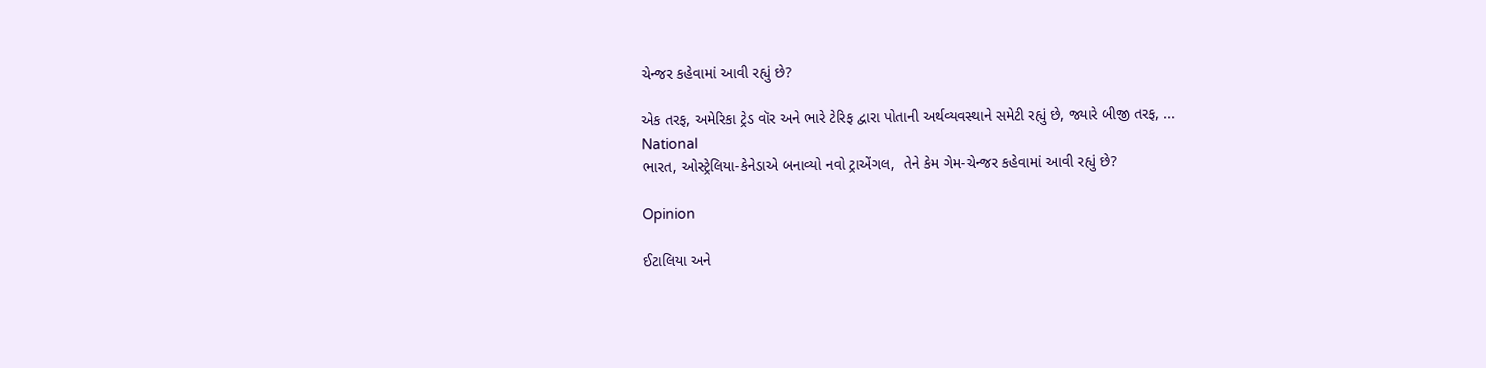ચેન્જર કહેવામાં આવી રહ્યું છે?

એક તરફ, અમેરિકા ટ્રેડ વૉર અને ભારે ટેરિફ દ્વારા પોતાની અર્થવ્યવસ્થાને સમેટી રહ્યું છે, જ્યારે બીજી તરફ, ...
National
ભારત, ઓસ્ટ્રેલિયા-કેનેડાએ બનાવ્યો નવો ટ્રાએંગલ,  તેને કેમ ગેમ-ચેન્જર કહેવામાં આવી રહ્યું છે?

Opinion

ઈટાલિયા અને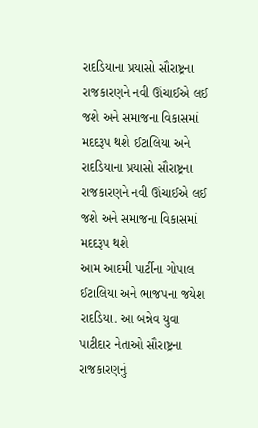રાદડિયાના પ્રયાસો સૌરાષ્ટ્રના રાજકારણને નવી ઊંચાઈએ લઈ જશે અને સમાજના વિકાસમાં મદદરૂપ થશે ઈટાલિયા અને રાદડિયાના પ્રયાસો સૌરાષ્ટ્રના રાજકારણને નવી ઊંચાઈએ લઈ જશે અને સમાજના વિકાસમાં મદદરૂપ થશે
આમ આદમી પાર્ટીના ગોપાલ ઈટાલિયા અને ભાજપના જયેશ રાદડિયા. આ બન્નેવ યુવા પાટીદાર નેતાઓ સૌરાષ્ટ્રના રાજકારણનું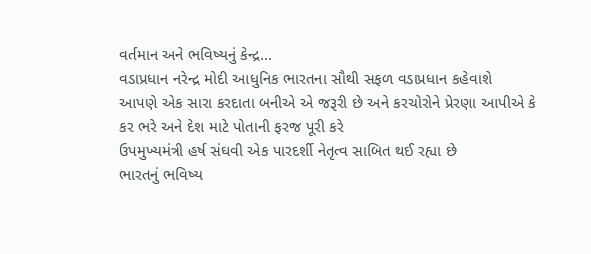વર્તમાન અને ભવિષ્યનું કેન્દ્ર...
વડાપ્રધાન નરેન્દ્ર મોદી આધુનિક ભારતના સૌથી સફળ વડાપ્રધાન કહેવાશે
આપણે એક સારા કરદાતા બનીએ એ જરૂરી છે અને કરચોરોને પ્રેરણા આપીએ કે કર ભરે અને દેશ માટે પોતાની ફરજ પૂરી કરે
ઉપમુખ્યમંત્રી હર્ષ સંઘવી એક પારદર્શી નેતૃત્વ સાબિત થઈ રહ્યા છે
ભારતનું ભવિષ્ય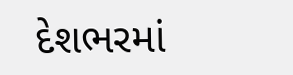દેશભરમાં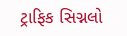ટ્રાફિક સિગ્નલો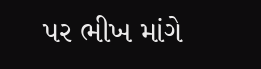પર ભીખ માંગે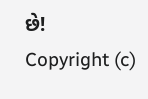છે!
Copyright (c)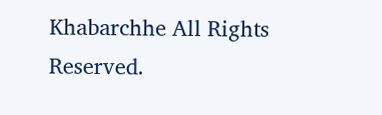Khabarchhe All Rights Reserved.